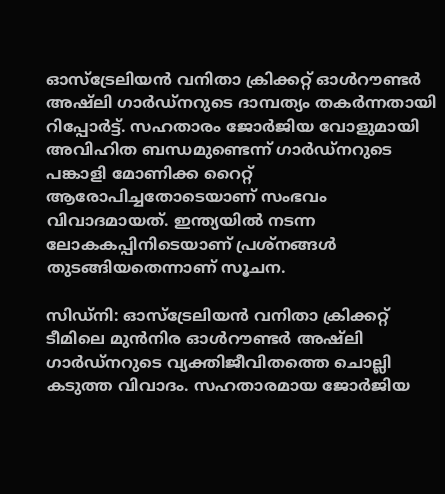ഓസ്‌ട്രേലിയന്‍ വനിതാ ക്രിക്കറ്റ് ഓള്‍റൗണ്ടര്‍ അഷ്ലി ഗാര്‍ഡ്‌നറുടെ ദാമ്പത്യം തകര്‍ന്നതായി റിപ്പോര്‍ട്ട്. സഹതാരം ജോര്‍ജിയ വോളുമായി അവിഹിത ബന്ധമുണ്ടെന്ന് ഗാര്‍ഡ്‌നറുടെ പങ്കാളി മോണിക്ക റൈറ്റ് ആരോപിച്ചതോടെയാണ് സംഭവം വിവാദമായത്. ഇന്ത്യയിൽ നടന്ന ലോകകപ്പിനിടെയാണ് പ്രശ്നങ്ങൾ തുടങ്ങിയതെന്നാണ് സൂചന.

സിഡ്നി: ഓസ്‌ട്രേലിയന്‍ വനിതാ ക്രിക്കറ്റ് ടീമിലെ മുന്‍നിര ഓള്‍റൗണ്ടര്‍ അഷ്ലി ഗാര്‍ഡ്‌നറുടെ വ്യക്തിജീവിതത്തെ ചൊല്ലി കടുത്ത വിവാദം. സഹതാരമായ ജോര്‍ജിയ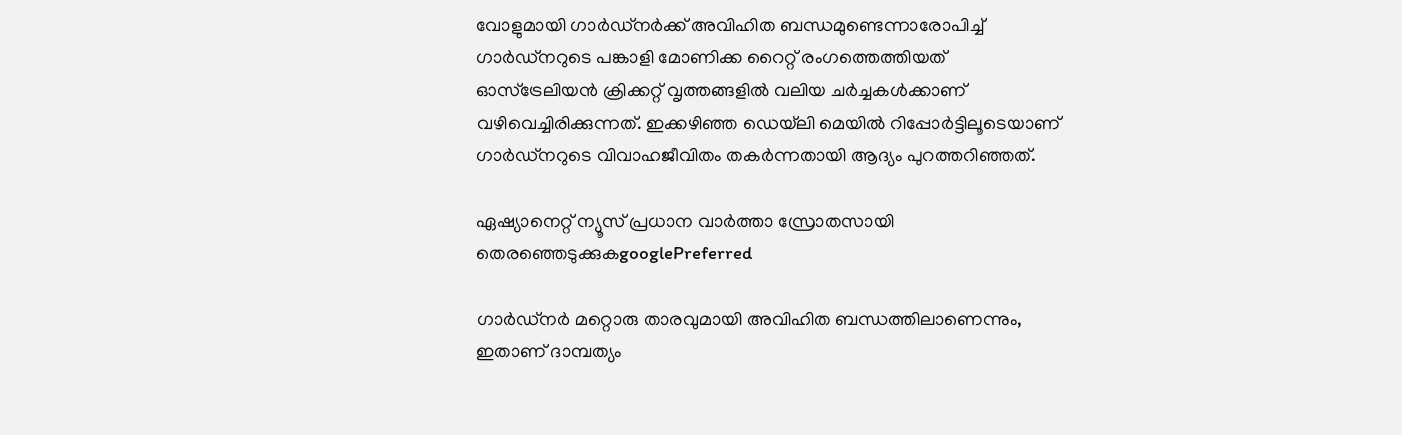വോളുമായി ഗാര്‍ഡ്‌നര്‍ക്ക് അവിഹിത ബന്ധമുണ്ടെന്നാരോപിച്ച് ഗാര്‍ഡ്‌നറുടെ പങ്കാളി മോണിക്ക റൈറ്റ് രംഗത്തെത്തിയത് ഓസ്‌ട്രേലിയന്‍ ക്രിക്കറ്റ് വൃത്തങ്ങളില്‍ വലിയ ചര്‍ച്ചകള്‍ക്കാണ് വഴിവെച്ചിരിക്കുന്നത്. ഇക്കഴിഞ്ഞ ഡെയ്‌ലി മെയില്‍ റിപ്പോര്‍ട്ടിലൂടെയാണ് ഗാര്‍ഡ്‌നറുടെ വിവാഹജീവിതം തകര്‍ന്നതായി ആദ്യം പുറത്തറിഞ്ഞത്.

ഏഷ്യാനെറ്റ് ന്യൂസ് പ്രധാന വാർത്താ സ്രോതസായി തെരഞ്ഞെടുക്കുകgooglePreferred

ഗാര്‍ഡ്‌നര്‍ മറ്റൊരു താരവുമായി അവിഹിത ബന്ധത്തിലാണെന്നും, ഇതാണ് ദാമ്പത്യം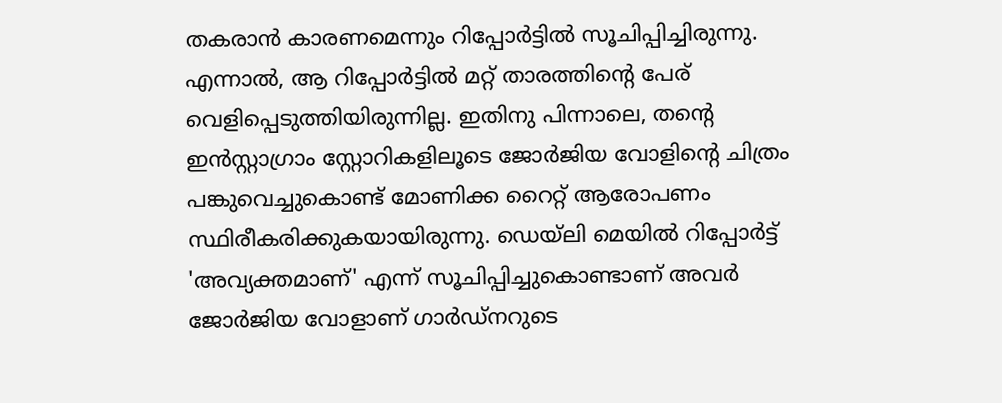തകരാന്‍ കാരണമെന്നും റിപ്പോര്‍ട്ടില്‍ സൂചിപ്പിച്ചിരുന്നു. എന്നാല്‍, ആ റിപ്പോര്‍ട്ടില്‍ മറ്റ് താരത്തിന്റെ പേര് വെളിപ്പെടുത്തിയിരുന്നില്ല. ഇതിനു പിന്നാലെ, തന്റെ ഇന്‍സ്റ്റാഗ്രാം സ്റ്റോറികളിലൂടെ ജോര്‍ജിയ വോളിന്റെ ചിത്രം പങ്കുവെച്ചുകൊണ്ട് മോണിക്ക റൈറ്റ് ആരോപണം സ്ഥിരീകരിക്കുകയായിരുന്നു. ഡെയ്‌ലി മെയില്‍ റിപ്പോര്‍ട്ട് 'അവ്യക്തമാണ്' എന്ന് സൂചിപ്പിച്ചുകൊണ്ടാണ് അവര്‍ ജോര്‍ജിയ വോളാണ് ഗാര്‍ഡ്‌നറുടെ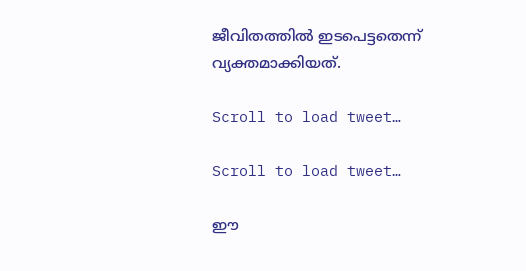ജീവിതത്തില്‍ ഇടപെട്ടതെന്ന് വ്യക്തമാക്കിയത്.

Scroll to load tweet…

Scroll to load tweet…

ഈ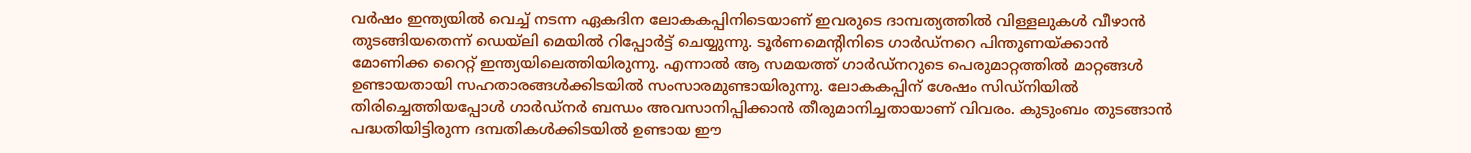വര്‍ഷം ഇന്ത്യയില്‍ വെച്ച് നടന്ന ഏകദിന ലോകകപ്പിനിടെയാണ് ഇവരുടെ ദാമ്പത്യത്തില്‍ വിള്ളലുകള്‍ വീഴാന്‍ തുടങ്ങിയതെന്ന് ഡെയ്‌ലി മെയില്‍ റിപ്പോര്‍ട്ട് ചെയ്യുന്നു. ടൂര്‍ണമെന്റിനിടെ ഗാര്‍ഡ്‌നറെ പിന്തുണയ്ക്കാന്‍ മോണിക്ക റൈറ്റ് ഇന്ത്യയിലെത്തിയിരുന്നു. എന്നാല്‍ ആ സമയത്ത് ഗാര്‍ഡ്‌നറുടെ പെരുമാറ്റത്തില്‍ മാറ്റങ്ങള്‍ ഉണ്ടായതായി സഹതാരങ്ങള്‍ക്കിടയില്‍ സംസാരമുണ്ടായിരുന്നു. ലോകകപ്പിന് ശേഷം സിഡ്നിയില്‍ തിരിച്ചെത്തിയപ്പോള്‍ ഗാര്‍ഡ്‌നര്‍ ബന്ധം അവസാനിപ്പിക്കാന്‍ തീരുമാനിച്ചതായാണ് വിവരം. കുടുംബം തുടങ്ങാന്‍ പദ്ധതിയിട്ടിരുന്ന ദമ്പതികള്‍ക്കിടയില്‍ ഉണ്ടായ ഈ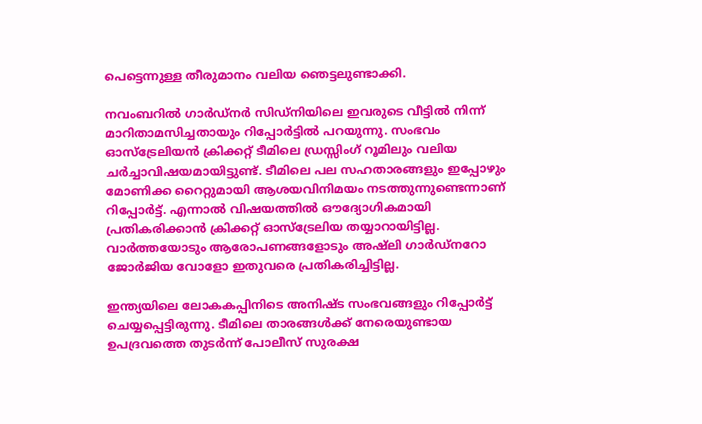പെട്ടെന്നുള്ള തീരുമാനം വലിയ ഞെട്ടലുണ്ടാക്കി.

നവംബറില്‍ ഗാര്‍ഡ്‌നര്‍ സിഡ്നിയിലെ ഇവരുടെ വീട്ടില്‍ നിന്ന് മാറിതാമസിച്ചതായും റിപ്പോര്‍ട്ടില്‍ പറയുന്നു. സംഭവം ഓസ്‌ട്രേലിയന്‍ ക്രിക്കറ്റ് ടീമിലെ ഡ്രസ്സിംഗ് റൂമിലും വലിയ ചര്‍ച്ചാവിഷയമായിട്ടുണ്ട്. ടീമിലെ പല സഹതാരങ്ങളും ഇപ്പോഴും മോണിക്ക റൈറ്റുമായി ആശയവിനിമയം നടത്തുന്നുണ്ടെന്നാണ് റിപ്പോര്‍ട്ട്. എന്നാല്‍ വിഷയത്തില്‍ ഔദ്യോഗികമായി പ്രതികരിക്കാന്‍ ക്രിക്കറ്റ് ഓസ്‌ട്രേലിയ തയ്യാറായിട്ടില്ല. വാര്‍ത്തയോടും ആരോപണങ്ങളോടും അഷ്ലി ഗാര്‍ഡ്‌നറോ ജോര്‍ജിയ വോളോ ഇതുവരെ പ്രതികരിച്ചിട്ടില്ല.

ഇന്ത്യയിലെ ലോകകപ്പിനിടെ അനിഷ്ട സംഭവങ്ങളും റിപ്പോര്‍ട്ട് ചെയ്യപ്പെട്ടിരുന്നു. ടീമിലെ താരങ്ങള്‍ക്ക് നേരെയുണ്ടായ ഉപദ്രവത്തെ തുടര്‍ന്ന് പോലീസ് സുരക്ഷ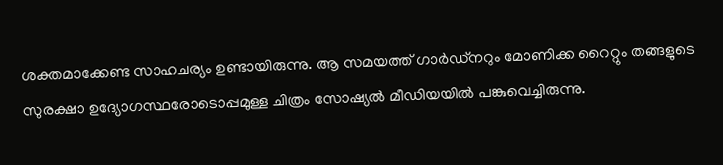ശക്തമാക്കേണ്ട സാഹചര്യം ഉണ്ടായിരുന്നു. ആ സമയത്ത് ഗാര്‍ഡ്‌നറും മോണിക്ക റൈറ്റും തങ്ങളുടെ സുരക്ഷാ ഉദ്യോഗസ്ഥരോടൊപ്പമുള്ള ചിത്രം സോഷ്യല്‍ മീഡിയയില്‍ പങ്കുവെച്ചിരുന്നു.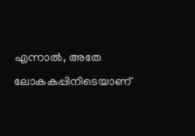എന്നാല്‍, അതേ ലോകകപ്പിനിടെയാണ്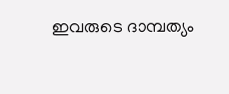ഇവരുടെ ദാമ്പത്യം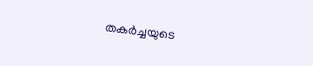തകര്‍ച്ചയുടെ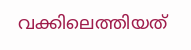വക്കിലെത്തിയത്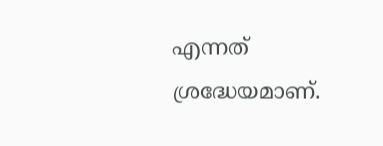എന്നത് ശ്രദ്ധേയമാണ്.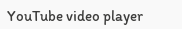YouTube video player